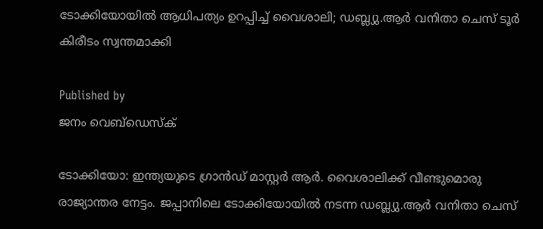ടോക്കിയോയില്‍ ആധിപത്യം ഉറപ്പിച്ച് വൈശാലി; ഡബ്ല്യു.ആര്‍ വനിതാ ചെസ് ടൂര്‍ കിരീടം സ്വന്തമാക്കി

Published by
ജനം വെബ്‌ഡെസ്ക്

ടോക്കിയോ: ഇന്ത്യയുടെ ഗ്രാന്‍ഡ് മാസ്റ്റര്‍ ആര്‍. വൈശാലിക്ക് വീണ്ടുമൊരു രാജ്യാന്തര നേട്ടം. ജപ്പാനിലെ ടോക്കിയോയില്‍ നടന്ന ഡബ്ല്യു.ആര്‍ വനിതാ ചെസ്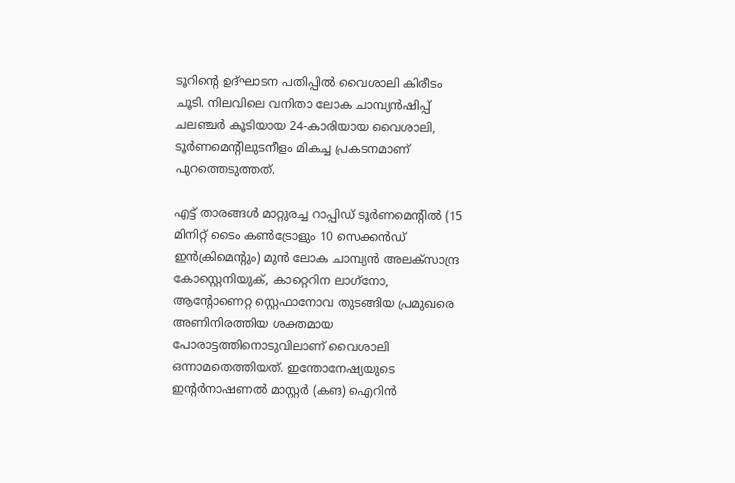ടൂറിന്റെ ഉദ്ഘാടന പതിപ്പില്‍ വൈശാലി കിരീടം ചൂടി. നിലവിലെ വനിതാ ലോക ചാമ്പ്യന്‍ഷിപ്പ് ചലഞ്ചര്‍ കൂടിയായ 24-കാരിയായ വൈശാലി, ടൂര്‍ണമെന്റിലുടനീളം മികച്ച പ്രകടനമാണ് പുറത്തെടുത്തത്.

എട്ട് താരങ്ങള്‍ മാറ്റുരച്ച റാപ്പിഡ് ടൂര്‍ണമെന്റില്‍ (15 മിനിറ്റ് ടൈം കണ്‍ട്രോളും 10 സെക്കന്‍ഡ് ഇന്‍ക്രിമെന്റും) മുന്‍ ലോക ചാമ്പ്യന്‍ അലക്‌സാന്ദ്ര കോസ്റ്റെനിയുക്, കാറ്റെറിന ലാഗ്‌നോ, ആന്റോണെറ്റ സ്റ്റെഫാനോവ തുടങ്ങിയ പ്രമുഖരെ അണിനിരത്തിയ ശക്തമായ പോരാട്ടത്തിനൊടുവിലാണ് വൈശാലി ഒന്നാമതെത്തിയത്. ഇന്തോനേഷ്യയുടെ ഇന്റര്‍നാഷണല്‍ മാസ്റ്റര്‍ (കങ) ഐറിന്‍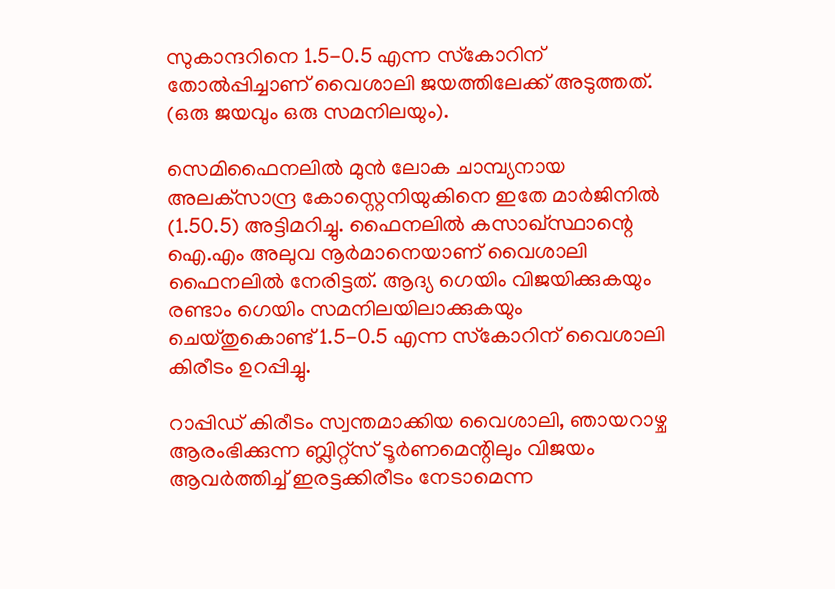സുകാന്ദറിനെ 1.5-0.5 എന്ന സ്‌കോറിന് തോല്‍പ്പിച്ചാണ് വൈശാലി ജയത്തിലേക്ക് അടുത്തത്. (ഒരു ജയവും ഒരു സമനിലയും).

സെമിഫൈനലില്‍ മുന്‍ ലോക ചാമ്പ്യനായ അലക്‌സാന്ദ്ര കോസ്റ്റെനിയുകിനെ ഇതേ മാര്‍ജിനില്‍ (1.50.5) അട്ടിമറിച്ചു. ഫൈനലില്‍ കസാഖ്സ്ഥാന്റെ ഐ.എം അലുവ നൂര്‍മാനെയാണ് വൈശാലി ഫൈനലില്‍ നേരിട്ടത്. ആദ്യ ഗെയിം വിജയിക്കുകയും രണ്ടാം ഗെയിം സമനിലയിലാക്കുകയും ചെയ്തുകൊണ്ട് 1.5-0.5 എന്ന സ്‌കോറിന് വൈശാലി കിരീടം ഉറപ്പിച്ചു.

റാപ്പിഡ് കിരീടം സ്വന്തമാക്കിയ വൈശാലി, ഞായറാഴ്ച ആരംഭിക്കുന്ന ബ്ലിറ്റ്‌സ് ടൂര്‍ണമെന്റിലും വിജയം ആവര്‍ത്തിച്ച് ഇരട്ടക്കിരീടം നേടാമെന്ന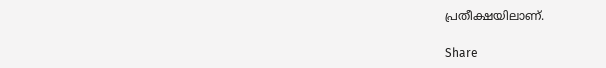പ്രതീക്ഷയിലാണ്.

Share